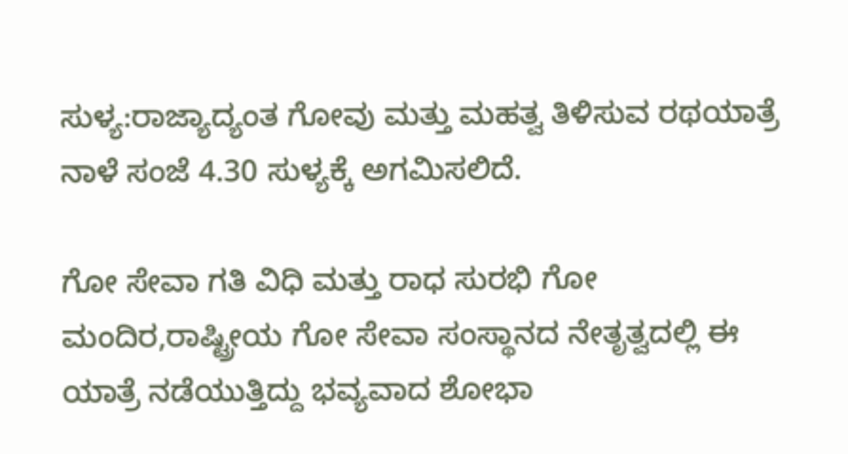ಸುಳ್ಯ:ರಾಜ್ಯಾದ್ಯಂತ ಗೋವು ಮತ್ತು ಮಹತ್ವ ತಿಳಿಸುವ ರಥಯಾತ್ರೆ ನಾಳೆ ಸಂಜೆ 4.30 ಸುಳ್ಯಕ್ಕೆ ಅಗಮಿಸಲಿದೆ.

ಗೋ ಸೇವಾ ಗತಿ ವಿಧಿ ಮತ್ತು ರಾಧ ಸುರಭಿ ಗೋ ಮಂದಿರ,ರಾಷ್ಟ್ರೀಯ ಗೋ ಸೇವಾ ಸಂಸ್ಥಾನದ ನೇತೃತ್ವದಲ್ಲಿ ಈ ಯಾತ್ರೆ ನಡೆಯುತ್ತಿದ್ದು ಭವ್ಯವಾದ ಶೋಭಾ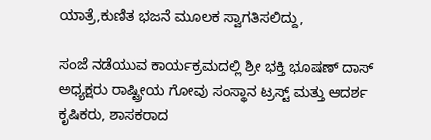ಯಾತ್ರೆ,ಕುಣಿತ ಭಜನೆ ಮೂಲಕ ಸ್ವಾಗತಿಸಲಿದ್ದು,

ಸಂಜೆ ನಡೆಯುವ ಕಾರ್ಯಕ್ರಮದಲ್ಲಿ ಶ್ರೀ ಭಕ್ತಿ ಭೂಷಣ್ ದಾಸ್ ಅಧ್ಯಕ್ಷರು ರಾಷ್ಟ್ರೀಯ ಗೋವು ಸಂಸ್ಥಾನ ಟ್ರಸ್ಟ್ ಮತ್ತು ಆದರ್ಶ ಕೃಷಿಕರು, ಶಾಸಕರಾದ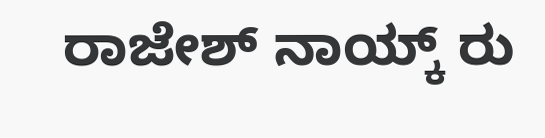ರಾಜೇಶ್ ನಾಯ್ಕ್ ರು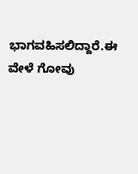ಭಾಗವಹಿಸಲಿದ್ದಾರೆ.ಈ ವೇಳೆ ಗೋವು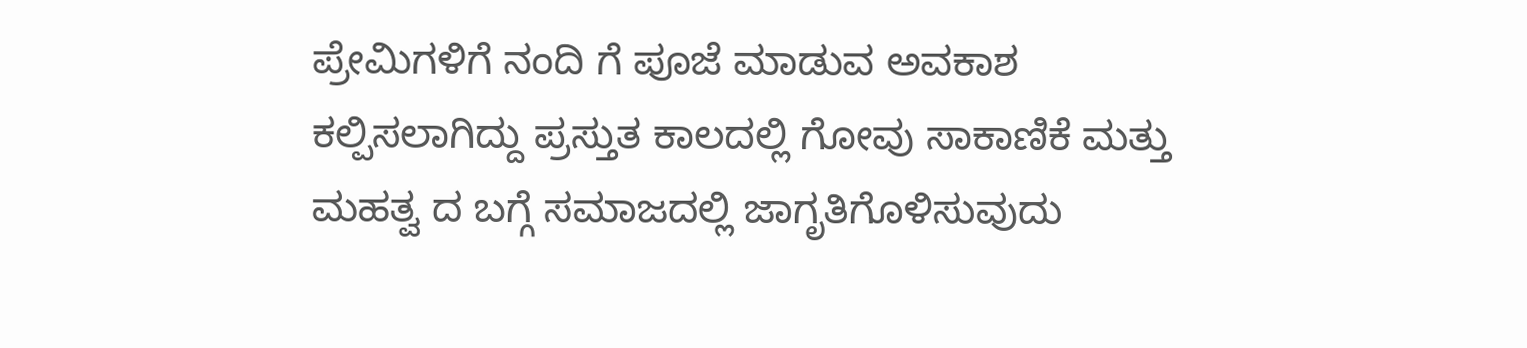ಪ್ರೇಮಿಗಳಿಗೆ ನಂದಿ ಗೆ ಪೂಜೆ ಮಾಡುವ ಅವಕಾಶ ಕಲ್ಪಿಸಲಾಗಿದ್ದು ಪ್ರಸ್ತುತ ಕಾಲದಲ್ಲಿ ಗೋವು ಸಾಕಾಣಿಕೆ ಮತ್ತು ಮಹತ್ವ ದ ಬಗ್ಗೆ ಸಮಾಜದಲ್ಲಿ ಜಾಗೃತಿಗೊಳಿಸುವುದು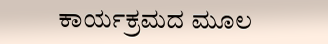ಕಾರ್ಯಕ್ರಮದ ಮೂಲ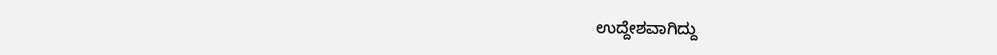ಉದ್ದೇಶವಾಗಿದ್ದು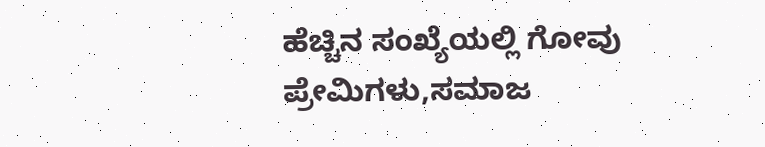ಹೆಚ್ಚಿನ ಸಂಖ್ಯೆಯಲ್ಲಿ ಗೋವು ಪ್ರೇಮಿಗಳು,ಸಮಾಜ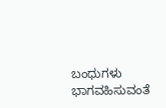ಬಂಧುಗಳು ಭಾಗವಹಿಸುವಂತೆ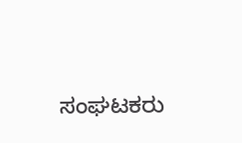ಸಂಘಟಕರು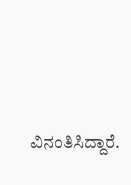ವಿನಂತಿಸಿದ್ದಾರೆ.